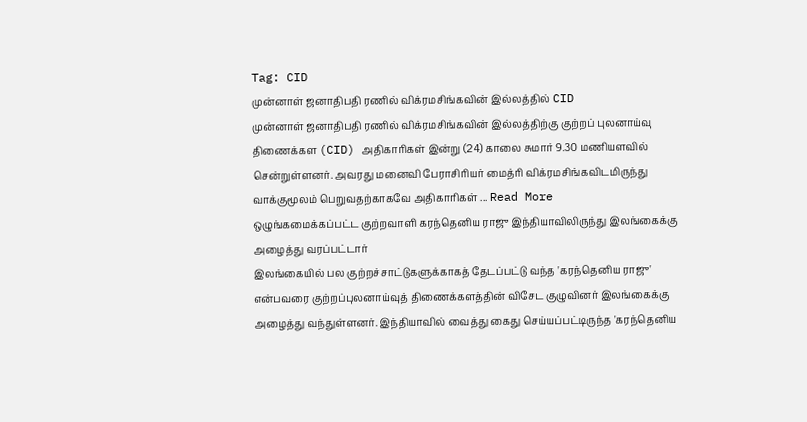Tag: CID
முன்னாள் ஜனாதிபதி ரணில் விக்ரமசிங்கவின் இல்லத்தில் CID
முன்னாள் ஜனாதிபதி ரணில் விக்ரமசிங்கவின் இல்லத்திற்கு குற்றப் புலனாய்வு திணைக்கள (CID) அதிகாரிகள் இன்று (24) காலை சுமார் 9.30 மணியளவில் சென்றுள்ளனர். அவரது மனைவி பேராசிரியர் மைத்ரி விக்ரமசிங்கவிடமிருந்து வாக்குமூலம் பெறுவதற்காகவே அதிகாரிகள் ... Read More
ஒழுங்கமைக்கப்பட்ட குற்றவாளி கரந்தெனிய ராஜு இந்தியாவிலிருந்து இலங்கைக்கு அழைத்து வரப்பட்டார்
இலங்கையில் பல குற்றச்சாட்டுகளுக்காகத் தேடப்பட்டு வந்த 'கரந்தெனிய ராஜு' என்பவரை குற்றப்புலனாய்வுத் திணைக்களத்தின் விசேட குழுவினர் இலங்கைக்கு அழைத்து வந்துள்ளனர். இந்தியாவில் வைத்து கைது செய்யப்பட்டிருந்த 'கரந்தெனிய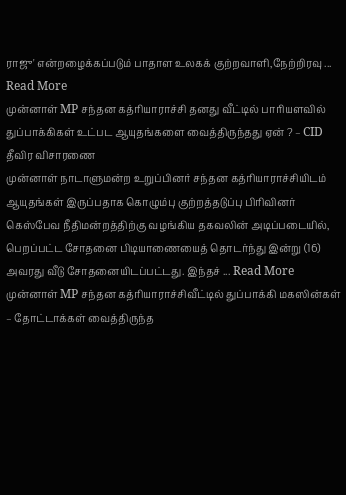ராஜு' என்றழைக்கப்படும் பாதாள உலகக் குற்றவாளி,நேற்றிரவு ... Read More
முன்னாள் MP சந்தன கத்ரியாராச்சி தனது வீட்டில் பாரியளவில் துப்பாக்கிகள் உட்பட ஆயுதங்களை வைத்திருந்தது ஏன் ? – CID தீவிர விசாரணை
முன்னாள் நாடாளுமன்ற உறுப்பினர் சந்தன கத்ரியாராச்சியிடம் ஆயுதங்கள் இருப்பதாக கொழும்பு குற்றத்தடுப்பு பிரிவினர் கெஸ்பேவ நீதிமன்றத்திற்கு வழங்கிய தகவலின் அடிப்படையில், பெறப்பட்ட சோதனை பிடியாணையைத் தொடர்ந்து இன்று (16) அவரது வீடு சோதனையிடப்பட்டது. இந்தச் ... Read More
முன்னாள் MP சந்தன கத்ரியாராச்சிவீட்டில் துப்பாக்கி மகஸின்கள் – தோட்டாக்கள் வைத்திருந்த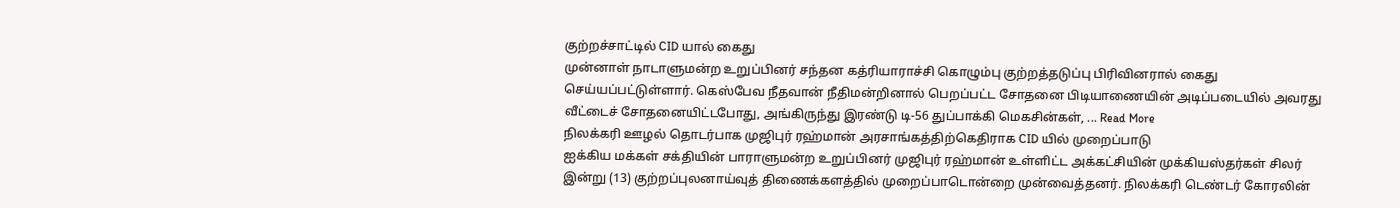குற்றச்சாட்டில் CID யால் கைது
முன்னாள் நாடாளுமன்ற உறுப்பினர் சந்தன கத்ரியாராச்சி கொழும்பு குற்றத்தடுப்பு பிரிவினரால் கைது செய்யப்பட்டுள்ளார். கெஸ்பேவ நீதவான் நீதிமன்றினால் பெறப்பட்ட சோதனை பிடியாணையின் அடிப்படையில் அவரது வீட்டைச் சோதனையிட்டபோது, அங்கிருந்து இரண்டு டி-56 துப்பாக்கி மெகசின்கள், ... Read More
நிலக்கரி ஊழல் தொடர்பாக முஜிபுர் ரஹ்மான் அரசாங்கத்திற்கெதிராக CID யில் முறைப்பாடு
ஐக்கிய மக்கள் சக்தியின் பாராளுமன்ற உறுப்பினர் முஜிபுர் ரஹ்மான் உள்ளிட்ட அக்கட்சியின் முக்கியஸ்தர்கள் சிலர் இன்று (13) குற்றப்புலனாய்வுத் திணைக்களத்தில் முறைப்பாடொன்றை முன்வைத்தனர். நிலக்கரி டெண்டர் கோரலின்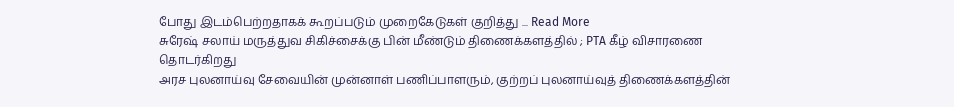போது இடம்பெற்றதாகக் கூறப்படும் முறைகேடுகள் குறித்து ... Read More
சுரேஷ் சலாய் மருத்துவ சிகிச்சைக்கு பின் மீண்டும் திணைக்களத்தில் ; PTA கீழ் விசாரணை தொடர்கிறது
அரச புலனாய்வு சேவையின் முன்னாள் பணிப்பாளரும், குற்றப் புலனாய்வுத் திணைக்களத்தின்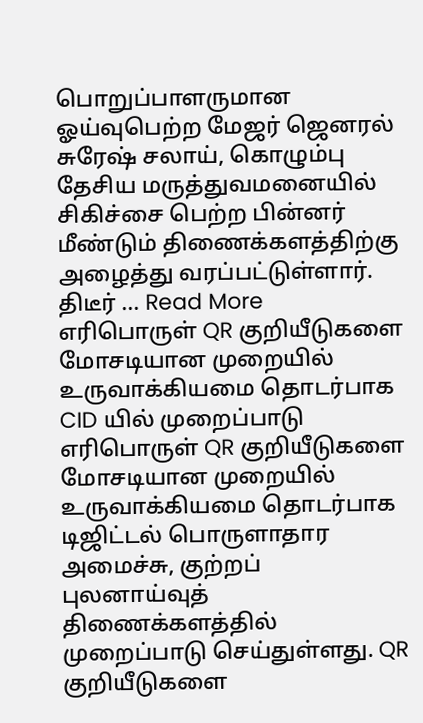பொறுப்பாளருமான ஓய்வுபெற்ற மேஜர் ஜெனரல் சுரேஷ் சலாய், கொழும்பு தேசிய மருத்துவமனையில் சிகிச்சை பெற்ற பின்னர் மீண்டும் திணைக்களத்திற்கு அழைத்து வரப்பட்டுள்ளார். திடீர் ... Read More
எரிபொருள் QR குறியீடுகளை மோசடியான முறையில் உருவாக்கியமை தொடர்பாக CID யில் முறைப்பாடு
எரிபொருள் QR குறியீடுகளை மோசடியான முறையில் உருவாக்கியமை தொடர்பாக டிஜிட்டல் பொருளாதார அமைச்சு, குற்றப் புலனாய்வுத் திணைக்களத்தில் முறைப்பாடு செய்துள்ளது. QR குறியீடுகளை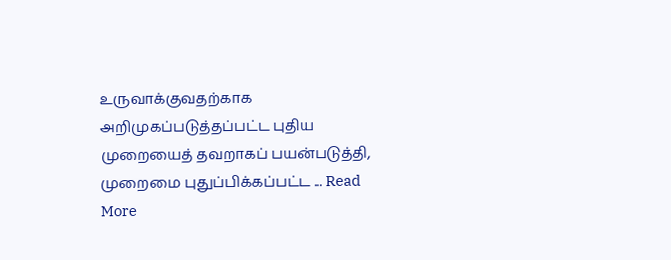உருவாக்குவதற்காக அறிமுகப்படுத்தப்பட்ட புதிய முறையைத் தவறாகப் பயன்படுத்தி, முறைமை புதுப்பிக்கப்பட்ட ... Read More